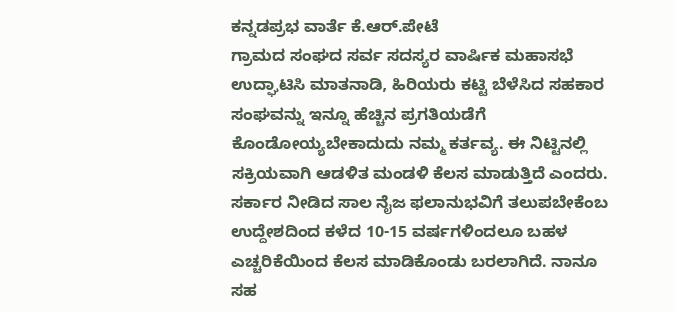ಕನ್ನಡಪ್ರಭ ವಾರ್ತೆ ಕೆ.ಆರ್.ಪೇಟೆ
ಗ್ರಾಮದ ಸಂಘದ ಸರ್ವ ಸದಸ್ಯರ ವಾರ್ಷಿಕ ಮಹಾಸಭೆ ಉದ್ಘಾಟಿಸಿ ಮಾತನಾಡಿ, ಹಿರಿಯರು ಕಟ್ಟಿ ಬೆಳೆಸಿದ ಸಹಕಾರ ಸಂಘವನ್ನು ಇನ್ನೂ ಹೆಚ್ಚಿನ ಪ್ರಗತಿಯಡೆಗೆ ಕೊಂಡೋಯ್ಯಬೇಕಾದುದು ನಮ್ಮ ಕರ್ತವ್ಯ. ಈ ನಿಟ್ಟಿನಲ್ಲಿ ಸಕ್ರಿಯವಾಗಿ ಆಡಳಿತ ಮಂಡಳಿ ಕೆಲಸ ಮಾಡುತ್ತಿದೆ ಎಂದರು.
ಸರ್ಕಾರ ನೀಡಿದ ಸಾಲ ನೈಜ ಫಲಾನುಭವಿಗೆ ತಲುಪಬೇಕೆಂಬ ಉದ್ದೇಶದಿಂದ ಕಳೆದ 10-15 ವರ್ಷಗಳಿಂದಲೂ ಬಹಳ ಎಚ್ಚರಿಕೆಯಿಂದ ಕೆಲಸ ಮಾಡಿಕೊಂಡು ಬರಲಾಗಿದೆ. ನಾನೂ ಸಹ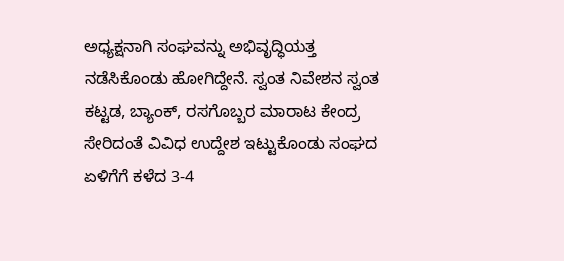ಅಧ್ಯಕ್ಷನಾಗಿ ಸಂಘವನ್ನು ಅಭಿವೃದ್ಧಿಯತ್ತ ನಡೆಸಿಕೊಂಡು ಹೋಗಿದ್ದೇನೆ. ಸ್ವಂತ ನಿವೇಶನ ಸ್ವಂತ ಕಟ್ಟಡ, ಬ್ಯಾಂಕ್, ರಸಗೊಬ್ಬರ ಮಾರಾಟ ಕೇಂದ್ರ ಸೇರಿದಂತೆ ವಿವಿಧ ಉದ್ದೇಶ ಇಟ್ಟುಕೊಂಡು ಸಂಘದ ಏಳಿಗೆಗೆ ಕಳೆದ 3-4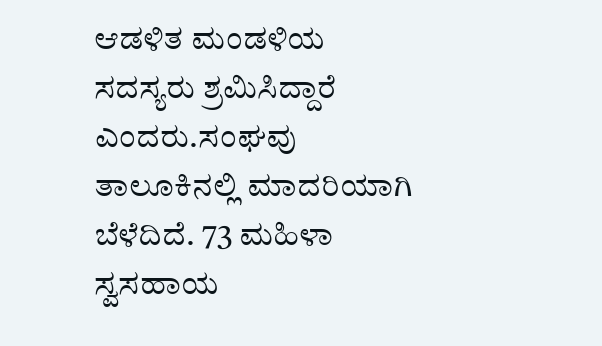ಆಡಳಿತ ಮಂಡಳಿಯ ಸದಸ್ಯರು ಶ್ರಮಿಸಿದ್ದಾರೆ ಎಂದರು.ಸಂಘವು ತಾಲೂಕಿನಲ್ಲಿ ಮಾದರಿಯಾಗಿ ಬೆಳೆದಿದೆ. 73 ಮಹಿಳಾ ಸ್ವಸಹಾಯ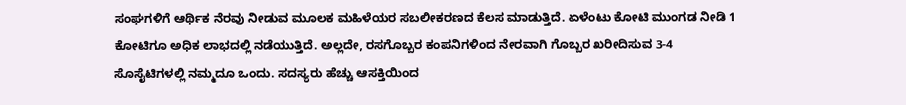ಸಂಘಗಳಿಗೆ ಆರ್ಥಿಕ ನೆರವು ನೀಡುವ ಮೂಲಕ ಮಹಿಳೆಯರ ಸಬಲೀಕರಣದ ಕೆಲಸ ಮಾಡುತ್ತಿದೆ. ಏಳೆಂಟು ಕೋಟಿ ಮುಂಗಡ ನೀಡಿ 1 ಕೋಟಿಗೂ ಅಧಿಕ ಲಾಭದಲ್ಲಿ ನಡೆಯುತ್ತಿದೆ. ಅಲ್ಲದೇ, ರಸಗೊಬ್ಬರ ಕಂಪನಿಗಳಿಂದ ನೇರವಾಗಿ ಗೊಬ್ಬರ ಖರೀದಿಸುವ 3-4 ಸೊಸೈಟಿಗಳಲ್ಲಿ ನಮ್ಮದೂ ಒಂದು. ಸದಸ್ಯರು ಹೆಚ್ಚು ಆಸಕ್ತಿಯಿಂದ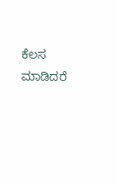ಕೆಲಸ ಮಾಡಿದರೆ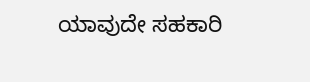ಯಾವುದೇ ಸಹಕಾರಿ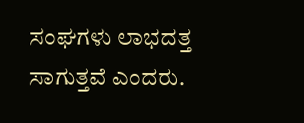ಸಂಘಗಳು ಲಾಭದತ್ತ ಸಾಗುತ್ತವೆ ಎಂದರು.